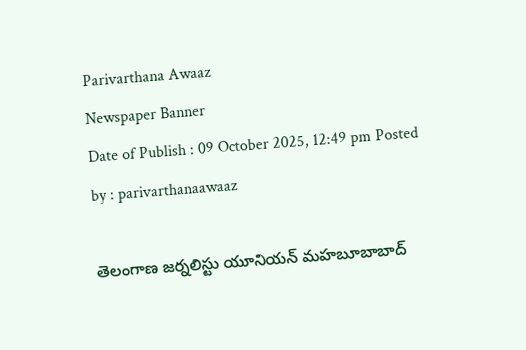Parivarthana Awaaz
Newspaper Banner
Date of Publish : 09 October 2025, 12:49 pm Posted by : parivarthanaawaaz

తెలంగాణ జర్నలిస్టు యూనియన్ మహబూబాబాద్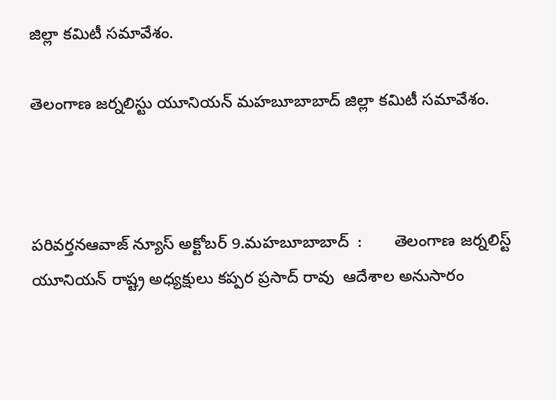జిల్లా కమిటీ సమావేశం.

తెలంగాణ జర్నలిస్టు యూనియన్ మహబూబాబాద్ జిల్లా కమిటీ సమావేశం.



పరివర్తనఆవాజ్ న్యూస్ అక్టోబర్ 9.మహబూబాబాద్  :       తెలంగాణ జర్నలిస్ట్ యూనియన్ రాష్ట్ర అధ్యక్షులు కప్పర ప్రసాద్ రావు  ఆదేశాల అనుసారం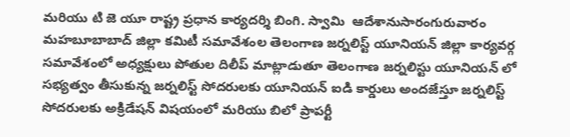మరియు టి జె యూ రాష్ట్ర ప్రధాన కార్యదర్శి బింగి. స్వామి  ఆదేశానుసారంగురువారం మహబూబాబాద్ జిల్లా కమిటీ సమావేశంల తెలంగాణ జర్నలిస్ట్ యూనియన్ జిల్లా కార్యవర్గ సమావేశంలో అధ్యక్షులు పోతుల దిలీప్ మాట్లాడుతూ తెలంగాణ జర్నలిస్టు యూనియన్ లో సభ్యత్వం తీసుకున్న జర్నలిస్ట్ సోదరులకు యూనియన్ ఐడి కార్డులు అందజేస్తూ జర్నలిస్ట్ సోదరులకు అక్రిడేషన్ విషయంలో మరియు బిలో ప్రాపర్టీ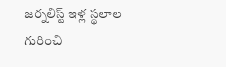జర్నలిస్ట్ ఇళ్ల స్థలాల గురించి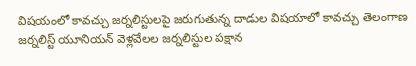విషయంలో కావచ్చు జర్నలిస్టులపై జరుగుతున్న దాడుల విషయాలో కావచ్చు తెలంగాణ జర్నలిస్ట్ యూనియన్ వెళ్లవేలల జర్నలిస్టుల పక్షాన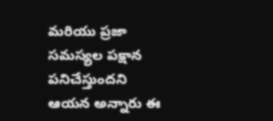మరియు ప్రజా సమస్యల పక్షాన పనిచేస్తుందని ఆయన అన్నారు ఈ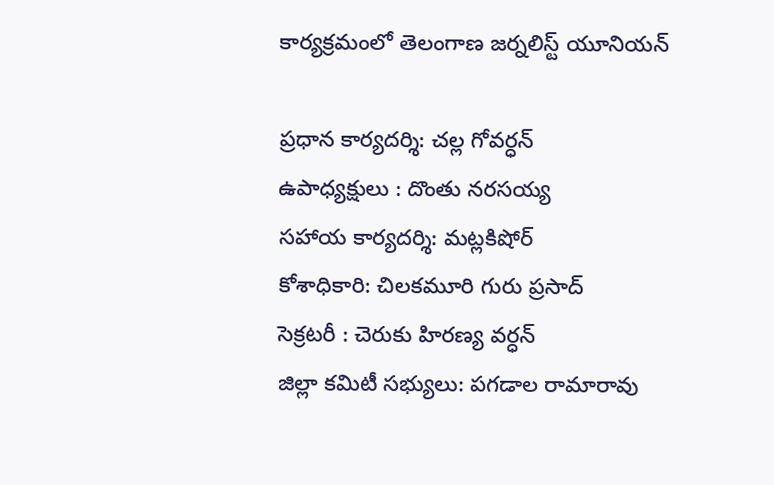కార్యక్రమంలో తెలంగాణ జర్నలిస్ట్ యూనియన్

ప్రధాన కార్యదర్శి: చల్ల గోవర్ధన్
ఉపాధ్యక్షులు : దొంతు నరసయ్య
సహాయ కార్యదర్శి: మట్లకిషోర్
కోశాధికారి: చిలకమూరి గురు ప్రసాద్
సెక్రటరీ : చెరుకు హిరణ్య వర్ధన్
జిల్లా కమిటీ సభ్యులు: పగడాల రామారావు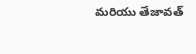మరియు తేజావత్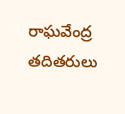రాఘవేంద్ర తదితరులు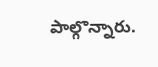పాల్గొన్నారు.